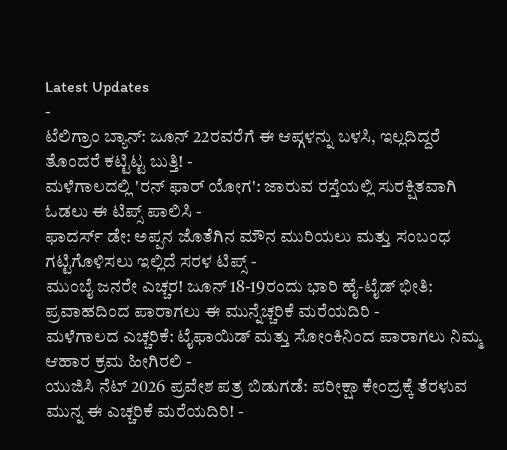Latest Updates
-
ಟೆಲಿಗ್ರಾಂ ಬ್ಯಾನ್: ಜೂನ್ 22ರವರೆಗೆ ಈ ಆಪ್ಗಳನ್ನು ಬಳಸಿ, ಇಲ್ಲದಿದ್ದರೆ ತೊಂದರೆ ಕಟ್ಟಿಟ್ಟ ಬುತ್ತಿ! -
ಮಳೆಗಾಲದಲ್ಲಿ 'ರನ್ ಫಾರ್ ಯೋಗ': ಜಾರುವ ರಸ್ತೆಯಲ್ಲಿ ಸುರಕ್ಷಿತವಾಗಿ ಓಡಲು ಈ ಟಿಪ್ಸ್ ಪಾಲಿಸಿ -
ಫಾದರ್ಸ್ ಡೇ: ಅಪ್ಪನ ಜೊತೆಗಿನ ಮೌನ ಮುರಿಯಲು ಮತ್ತು ಸಂಬಂಧ ಗಟ್ಟಿಗೊಳಿಸಲು ಇಲ್ಲಿದೆ ಸರಳ ಟಿಪ್ಸ್ -
ಮುಂಬೈ ಜನರೇ ಎಚ್ಚರ! ಜೂನ್ 18-19ರಂದು ಭಾರಿ ಹೈ-ಟೈಡ್ ಭೀತಿ: ಪ್ರವಾಹದಿಂದ ಪಾರಾಗಲು ಈ ಮುನ್ನೆಚ್ಚರಿಕೆ ಮರೆಯದಿರಿ -
ಮಳೆಗಾಲದ ಎಚ್ಚರಿಕೆ: ಟೈಫಾಯಿಡ್ ಮತ್ತು ಸೋಂಕಿನಿಂದ ಪಾರಾಗಲು ನಿಮ್ಮ ಆಹಾರ ಕ್ರಮ ಹೀಗಿರಲಿ -
ಯುಜಿಸಿ ನೆಟ್ 2026 ಪ್ರವೇಶ ಪತ್ರ ಬಿಡುಗಡೆ: ಪರೀಕ್ಷಾ ಕೇಂದ್ರಕ್ಕೆ ತೆರಳುವ ಮುನ್ನ ಈ ಎಚ್ಚರಿಕೆ ಮರೆಯದಿರಿ! -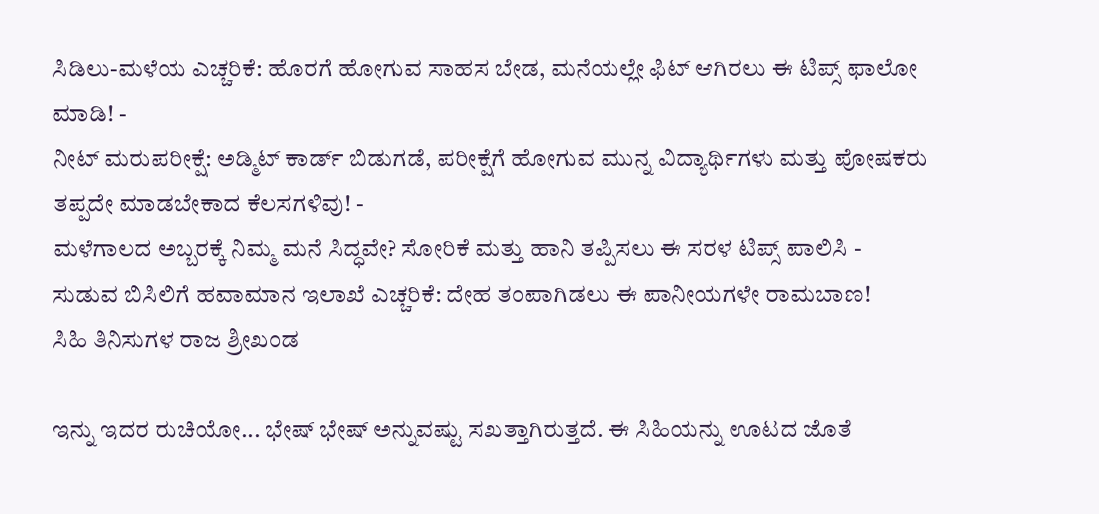ಸಿಡಿಲು-ಮಳೆಯ ಎಚ್ಚರಿಕೆ: ಹೊರಗೆ ಹೋಗುವ ಸಾಹಸ ಬೇಡ, ಮನೆಯಲ್ಲೇ ಫಿಟ್ ಆಗಿರಲು ಈ ಟಿಪ್ಸ್ ಫಾಲೋ ಮಾಡಿ! -
ನೀಟ್ ಮರುಪರೀಕ್ಷೆ: ಅಡ್ಮಿಟ್ ಕಾರ್ಡ್ ಬಿಡುಗಡೆ, ಪರೀಕ್ಷೆಗೆ ಹೋಗುವ ಮುನ್ನ ವಿದ್ಯಾರ್ಥಿಗಳು ಮತ್ತು ಪೋಷಕರು ತಪ್ಪದೇ ಮಾಡಬೇಕಾದ ಕೆಲಸಗಳಿವು! -
ಮಳೆಗಾಲದ ಅಬ್ಬರಕ್ಕೆ ನಿಮ್ಮ ಮನೆ ಸಿದ್ಧವೇ? ಸೋರಿಕೆ ಮತ್ತು ಹಾನಿ ತಪ್ಪಿಸಲು ಈ ಸರಳ ಟಿಪ್ಸ್ ಪಾಲಿಸಿ -
ಸುಡುವ ಬಿಸಿಲಿಗೆ ಹವಾಮಾನ ಇಲಾಖೆ ಎಚ್ಚರಿಕೆ: ದೇಹ ತಂಪಾಗಿಡಲು ಈ ಪಾನೀಯಗಳೇ ರಾಮಬಾಣ!
ಸಿಹಿ ತಿನಿಸುಗಳ ರಾಜ ಶ್ರೀಖಂಡ

ಇನ್ನು ಇದರ ರುಚಿಯೋ... ಭೇಷ್ ಭೇಷ್ ಅನ್ನುವಷ್ಟು ಸಖತ್ತಾಗಿರುತ್ತದೆ. ಈ ಸಿಹಿಯನ್ನು ಊಟದ ಜೊತೆ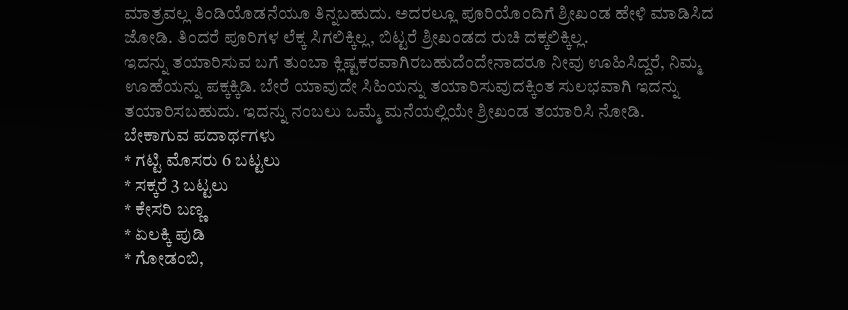ಮಾತ್ರವಲ್ಲ ತಿಂಡಿಯೊಡನೆಯೂ ತಿನ್ನಬಹುದು. ಅದರಲ್ಲೂ ಪೂರಿಯೊಂದಿಗೆ ಶ್ರೀಖಂಡ ಹೇಳಿ ಮಾಡಿಸಿದ ಜೋಡಿ. ತಿಂದರೆ ಪೂರಿಗಳ ಲೆಕ್ಕ ಸಿಗಲಿಕ್ಕಿಲ್ಲ, ಬಿಟ್ಟರೆ ಶ್ರೀಖಂಡದ ರುಚಿ ದಕ್ಕಲಿಕ್ಕಿಲ್ಲ.
ಇದನ್ನು ತಯಾರಿಸುವ ಬಗೆ ತುಂಬಾ ಕ್ಲಿಷ್ಟಕರವಾಗಿರಬಹುದೆಂದೇನಾದರೂ ನೀವು ಊಹಿಸಿದ್ದರೆ, ನಿಮ್ಮ ಊಹೆಯನ್ನು ಪಕ್ಕಕ್ಕಿಡಿ. ಬೇರೆ ಯಾವುದೇ ಸಿಹಿಯನ್ನು ತಯಾರಿಸುವುದಕ್ಕಿಂತ ಸುಲಭವಾಗಿ ಇದನ್ನು ತಯಾರಿಸಬಹುದು. ಇದನ್ನು ನಂಬಲು ಒಮ್ಮೆ ಮನೆಯಲ್ಲಿಯೇ ಶ್ರೀಖಂಡ ತಯಾರಿಸಿ ನೋಡಿ.
ಬೇಕಾಗುವ ಪದಾರ್ಥಗಳು
* ಗಟ್ಟಿ ಮೊಸರು 6 ಬಟ್ಟಲು
* ಸಕ್ಕರೆ 3 ಬಟ್ಟಲು
* ಕೇಸರಿ ಬಣ್ಣ
* ಏಲಕ್ಕಿ ಪುಡಿ
* ಗೋಡಂಬಿ,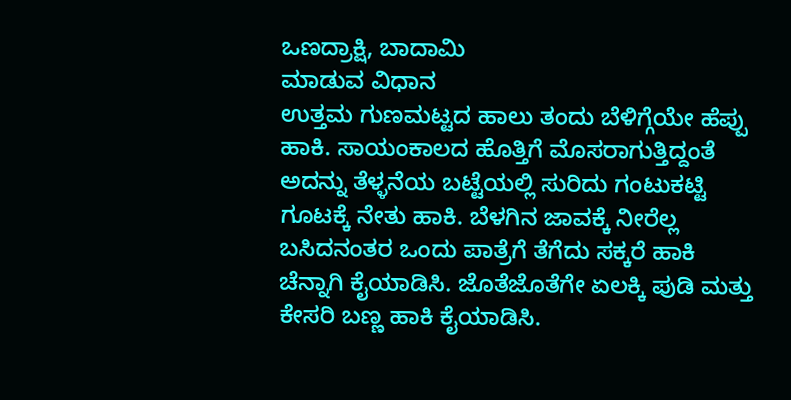ಒಣದ್ರಾಕ್ಷಿ, ಬಾದಾಮಿ
ಮಾಡುವ ವಿಧಾನ
ಉತ್ತಮ ಗುಣಮಟ್ಟದ ಹಾಲು ತಂದು ಬೆಳಿಗ್ಗೆಯೇ ಹೆಪ್ಪು ಹಾಕಿ. ಸಾಯಂಕಾಲದ ಹೊತ್ತಿಗೆ ಮೊಸರಾಗುತ್ತಿದ್ದಂತೆ ಅದನ್ನು ತೆಳ್ಳನೆಯ ಬಟ್ಟೆಯಲ್ಲಿ ಸುರಿದು ಗಂಟುಕಟ್ಟಿ ಗೂಟಕ್ಕೆ ನೇತು ಹಾಕಿ. ಬೆಳಗಿನ ಜಾವಕ್ಕೆ ನೀರೆಲ್ಲ ಬಸಿದನಂತರ ಒಂದು ಪಾತ್ರೆಗೆ ತೆಗೆದು ಸಕ್ಕರೆ ಹಾಕಿ ಚೆನ್ನಾಗಿ ಕೈಯಾಡಿಸಿ. ಜೊತೆಜೊತೆಗೇ ಏಲಕ್ಕಿ ಪುಡಿ ಮತ್ತು ಕೇಸರಿ ಬಣ್ಣ ಹಾಕಿ ಕೈಯಾಡಿಸಿ.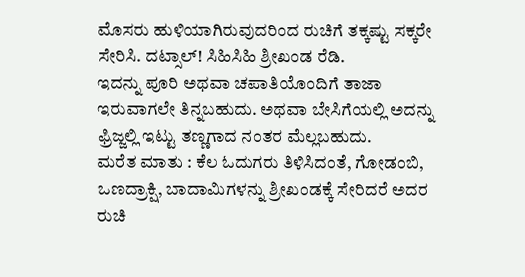ಮೊಸರು ಹುಳಿಯಾಗಿರುವುದರಿಂದ ರುಚಿಗೆ ತಕ್ಕಷ್ಟು ಸಕ್ಕರೇ ಸೇರಿಸಿ. ದಟ್ಸಾಲ್! ಸಿಹಿಸಿಹಿ ಶ್ರೀಖಂಡ ರೆಡಿ.
ಇದನ್ನು ಪೂರಿ ಅಥವಾ ಚಪಾತಿಯೊಂದಿಗೆ ತಾಜಾ ಇರುವಾಗಲೇ ತಿನ್ನಬಹುದು. ಅಥವಾ ಬೇಸಿಗೆಯಲ್ಲಿ ಅದನ್ನು ಫ್ರಿಜ್ಜಲ್ಲಿ ಇಟ್ಟು ತಣ್ಣಗಾದ ನಂತರ ಮೆಲ್ಲಬಹುದು.
ಮರೆತ ಮಾತು : ಕೆಲ ಓದುಗರು ತಿಳಿಸಿದಂತೆ, ಗೋಡಂಬಿ, ಒಣದ್ರಾಕ್ಷಿ, ಬಾದಾಮಿಗಳನ್ನು ಶ್ರೀಖಂಡಕ್ಕೆ ಸೇರಿದರೆ ಅದರ ರುಚಿ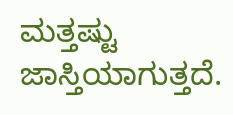ಮತ್ತಷ್ಟು ಜಾಸ್ತಿಯಾಗುತ್ತದೆ.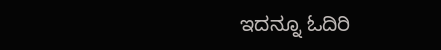ಇದನ್ನೂ ಓದಿರಿ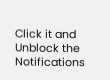Click it and Unblock the Notifications